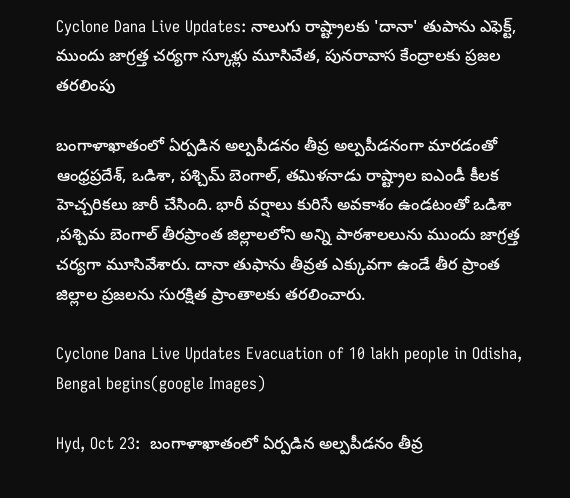Cyclone Dana Live Updates: నాలుగు రాష్ట్రాలకు 'దానా' తుపాను ఎఫెక్ట్, ముందు జాగ్రత్త చర్యగా స్కూళ్లు మూసివేత, పునరావాస కేంద్రాలకు ప్రజల తరలింపు

బంగాళాఖాతంలో ఏర్పడిన అల్పపీడనం తీవ్ర అల్పపీడనంగా మారడంతో ఆంధ్రప్రదేశ్, ఒడిశా, పశ్చిమ్ బెంగాల్, తమిళనాడు రాష్ట్రాల ఐఎండీ కీలక హెచ్చరికలు జారీ చేసింది. భారీ వర్షాలు కురిసే అవకాశం ఉండటంతో ఒడిశా ,పశ్చిమ బెంగాల్ తీరప్రాంత జిల్లాలలోని అన్ని పాఠశాలలును ముందు జాగ్రత్త చర్యగా మూసివేశారు. దానా తుఫాను తీవ్రత ఎక్కువగా ఉండే తీర ప్రాంత జిల్లాల ప్రజలను సురక్షిత ప్రాంతాలకు తరలించారు.

Cyclone Dana Live Updates Evacuation of 10 lakh people in Odisha, Bengal begins(google Images)

Hyd, Oct 23:  బంగాళాఖాతంలో ఏర్పడిన అల్పపీడనం తీవ్ర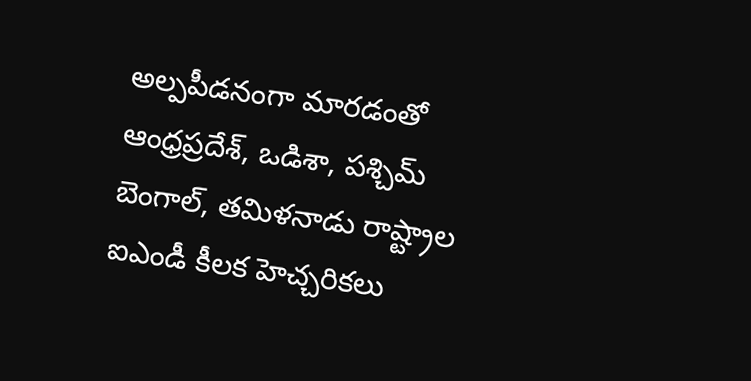అల్పపీడనంగా మారడంతో ఆంధ్రప్రదేశ్, ఒడిశా, పశ్చిమ్ బెంగాల్, తమిళనాడు రాష్ట్రాల ఐఎండీ కీలక హెచ్చరికలు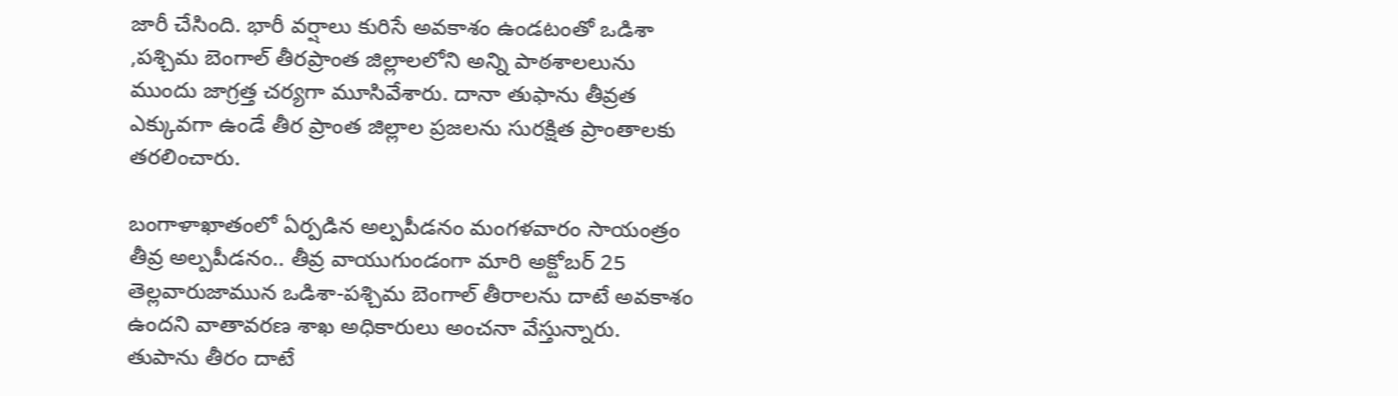జారీ చేసింది. భారీ వర్షాలు కురిసే అవకాశం ఉండటంతో ఒడిశా ,పశ్చిమ బెంగాల్ తీరప్రాంత జిల్లాలలోని అన్ని పాఠశాలలును ముందు జాగ్రత్త చర్యగా మూసివేశారు. దానా తుఫాను తీవ్రత ఎక్కువగా ఉండే తీర ప్రాంత జిల్లాల ప్రజలను సురక్షిత ప్రాంతాలకు తరలించారు.

బంగాళాఖాతంలో ఏర్పడిన అల్పపీడనం మంగళవారం సాయంత్రం తీవ్ర అల్పపీడనం.. తీవ్ర వాయుగుండంగా మారి అక్టోబర్ 25 తెల్లవారుజామున ఒడిశా-పశ్చిమ బెంగాల్ తీరాలను దాటే అవకాశం ఉందని వాతావరణ శాఖ అధికారులు అంచనా వేస్తున్నారు. తుపాను తీరం దాటే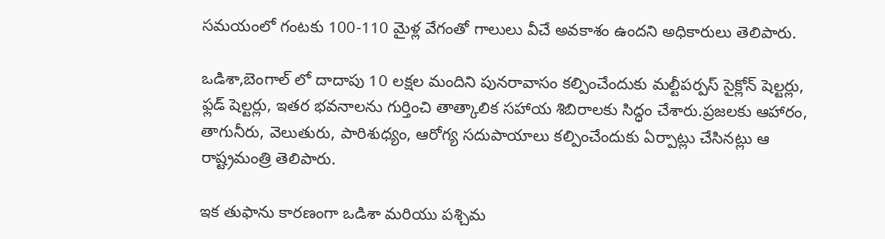సమయంలో గంటకు 100-110 మైళ్ల వేగంతో గాలులు వీచే అవకాశం ఉందని అధికారులు తెలిపారు.

ఒడిశా,బెంగాల్ లో దాదాపు 10 లక్షల మందిని పునరావాసం కల్పించేందుకు మల్టీపర్పస్ సైక్లోన్ షెల్టర్లు, ఫ్లడ్ షెల్టర్లు, ఇతర భవనాలను గుర్తించి తాత్కాలిక సహాయ శిబిరాలకు సిద్ధం చేశారు.ప్రజలకు ఆహారం, తాగునీరు, వెలుతురు, పారిశుధ్యం, ఆరోగ్య సదుపాయాలు కల్పించేందుకు ఏర్పాట్లు చేసినట్లు ఆ రాష్ట్రమంత్రి తెలిపారు.

ఇక తుఫాను కారణంగా ఒడిశా మరియు పశ్చిమ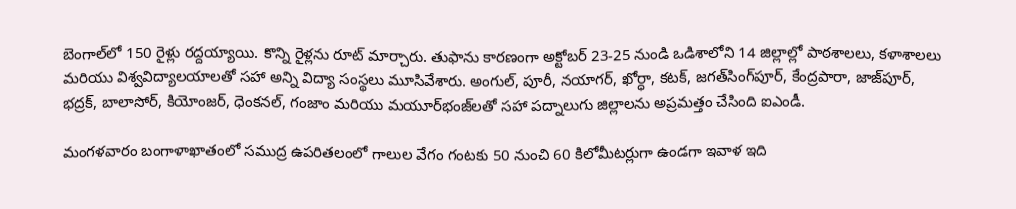బెంగాల్‌లో 150 రైళ్లు రద్దయ్యాయి. కొన్ని రైళ్లను రూట్ మార్చారు. తుఫాను కారణంగా అక్టోబర్ 23-25 నుండి ఒడిశాలోని 14 జిల్లాల్లో పాఠశాలలు, కళాశాలలు మరియు విశ్వవిద్యాలయాలతో సహా అన్ని విద్యా సంస్థలు మూసివేశారు. అంగుల్, పూరీ, నయాగర్, ఖోర్ధా, కటక్, జగత్‌సింగ్‌పూర్, కేంద్రపారా, జాజ్‌పూర్, భద్రక్, బాలాసోర్, కియోంజర్, ధెంకనల్, గంజాం మరియు మయూర్‌భంజ్‌లతో సహా పద్నాలుగు జిల్లాలను అప్రమత్తం చేసింది ఐఎండీ.

మంగళవారం బంగాళాఖాతంలో సముద్ర ఉపరితలంలో గాలుల వేగం గంటకు 50 నుంచి 60 కిలోమీటర్లుగా ఉండగా ఇవాళ ఇది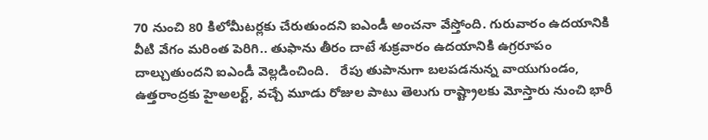70 నుంచి 80 కిలోమీటర్లకు చేరుతుందని ఐఎండీ అంచనా వేస్తోంది. గురువారం ఉదయానికి వీటి వేగం మరింత పెరిగి.. తుఫాను తీరం దాటే శుక్రవారం ఉదయానికి ఉగ్రరూపం దాల్చుతుందని ఐఎండీ వెల్లడించింది.   రేపు తుపానుగా బలపడనున్న వాయుగుండం, ఉత్తరాంద్రకు హైఅలర్ట్, వచ్చే మూడు రోజుల పాటు తెలుగు రాష్ట్రాలకు మోస్తారు నుంచి భారీ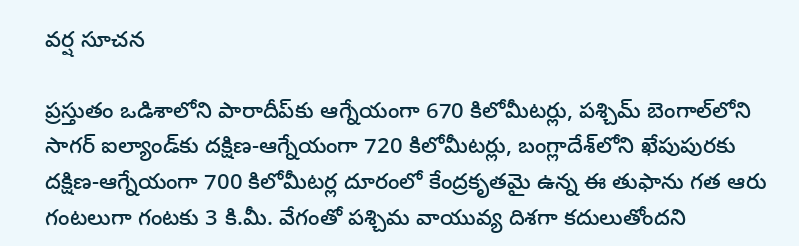వర్ష సూచన

ప్రస్తుతం ఒడిశాలోని పారాదీప్‌కు ఆగ్నేయంగా 670 కిలోమీటర్లు, పశ్చిమ్ బెంగాల్‌లోని సాగర్ ఐల్యాండ్‌కు దక్షిణ-ఆగ్నేయంగా 720 కిలోమీటర్లు, బంగ్లాదేశ్‌లోని ఖేపుపురకు దక్షిణ-ఆగ్నేయంగా 700 కిలోమీటర్ల దూరంలో కేంద్రకృతమై ఉన్న ఈ తుఫాను గత ఆరు గంటలుగా గంటకు 3 కి.మీ. వేగంతో పశ్చిమ వాయువ్య దిశగా కదులుతోందని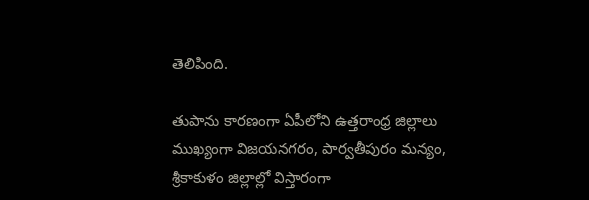తెలిపింది.

తుపాను కారణంగా ఏపీలోని ఉత్తరాంధ్ర జిల్లాలు ముఖ్యంగా విజయనగరం, పార్వతీపురం మన్యం, శ్రీకాకుళం జిల్లాల్లో విస్తారంగా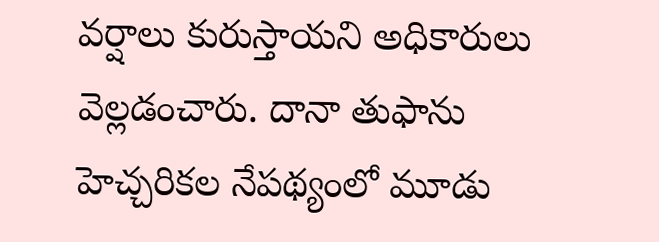వర్షాలు కురుస్తాయని అధికారులు వెల్లడంచారు. దానా తుఫాను హెచ్చరికల నేపథ్యంలో మూడు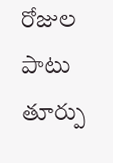రోజుల పాటు తూర్పు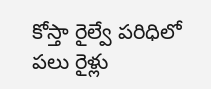కోస్తా రైల్వే పరిధిలో పలు రైళ్లు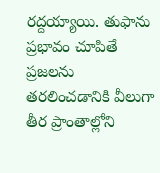రద్దయ్యాయి. తుఫాను ప్రభావం చూపితే ప్రజలను తరలించడానికి వీలుగా తీర ప్రాంతాల్లోని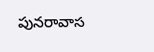పునరావాస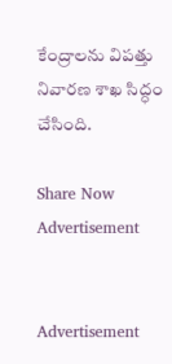కేంద్రాలను విపత్తు నివారణ శాఖ సిద్ధం చేసింది.

Share Now
Advertisement


Advertisement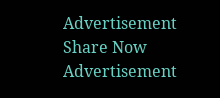Advertisement
Share Now
Advertisement